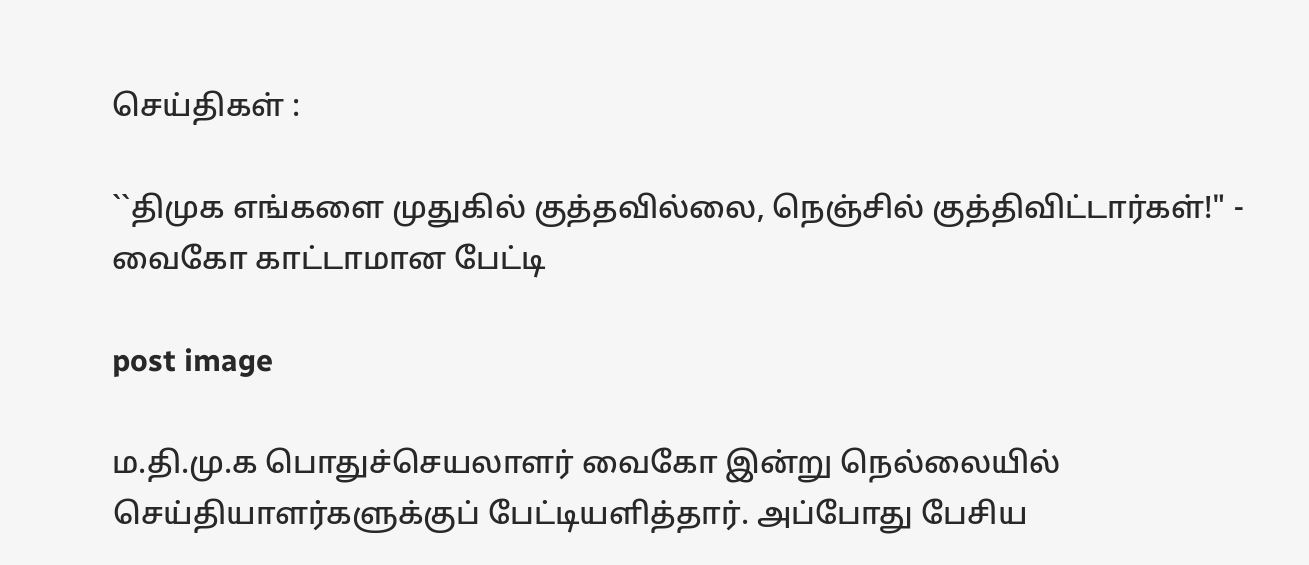செய்திகள் :

``திமுக எங்களை முதுகில் குத்தவில்லை, நெஞ்சில் குத்திவிட்டார்கள்!" - வைகோ காட்டாமான பேட்டி

post image

ம.தி.மு.க பொதுச்செயலாளர் வைகோ இன்று நெல்லையில் செய்தியாளர்களுக்குப் பேட்டியளித்தார். அப்போது பேசிய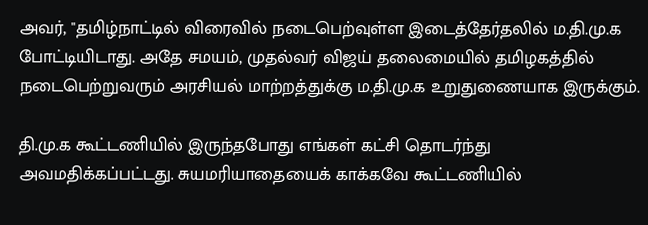அவர், "தமிழ்நாட்டில் விரைவில் நடைபெற்வுள்ள இடைத்தேர்தலில் ம.தி.மு.க போட்டியிடாது. அதே சமயம், முதல்வர் விஜய் தலைமையில் தமிழகத்தில் நடைபெற்றுவரும் அரசியல் மாற்றத்துக்கு ம.தி.மு.க உறுதுணையாக இருக்கும்.

தி.மு.க கூட்டணியில் இருந்தபோது எங்கள் கட்சி தொடர்ந்து அவமதிக்கப்பட்டது. சுயமரியாதையைக் காக்கவே கூட்டணியில்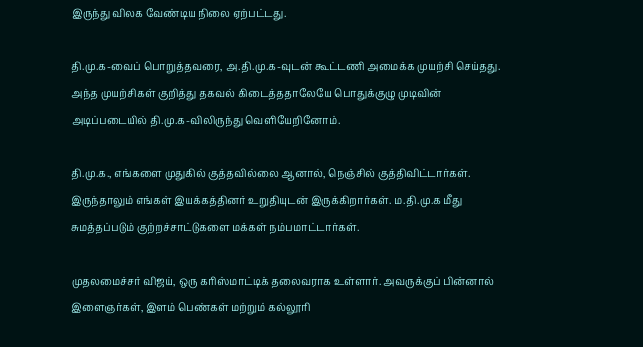இருந்து விலக வேண்டிய நிலை ஏற்பட்டது.

தி.மு.க-வைப் பொறுத்தவரை, அ.தி.மு.க-வுடன் கூட்டணி அமைக்க முயற்சி செய்தது. அந்த முயற்சிகள் குறித்து தகவல் கிடைத்ததாலேயே பொதுக்குழு முடிவின் அடிப்படையில் தி.மு.க-விலிருந்து வெளியேறினோம்.

தி.மு.க., எங்களை முதுகில் குத்தவில்லை ஆனால், நெஞ்சில் குத்திவிட்டார்கள். இருந்தாலும் எங்கள் இயக்கத்தினர் உறுதியுடன் இருக்கிறார்கள். ம.தி.மு.க மீது சுமத்தப்படும் குற்றச்சாட்டுகளை மக்கள் நம்பமாட்டார்கள்.

முதலமைச்சர் விஜய், ஒரு கரிஸ்மாட்டிக் தலைவராக உள்ளார். அவருக்குப் பின்னால் இளைஞர்கள், இளம் பெண்கள் மற்றும் கல்லூரி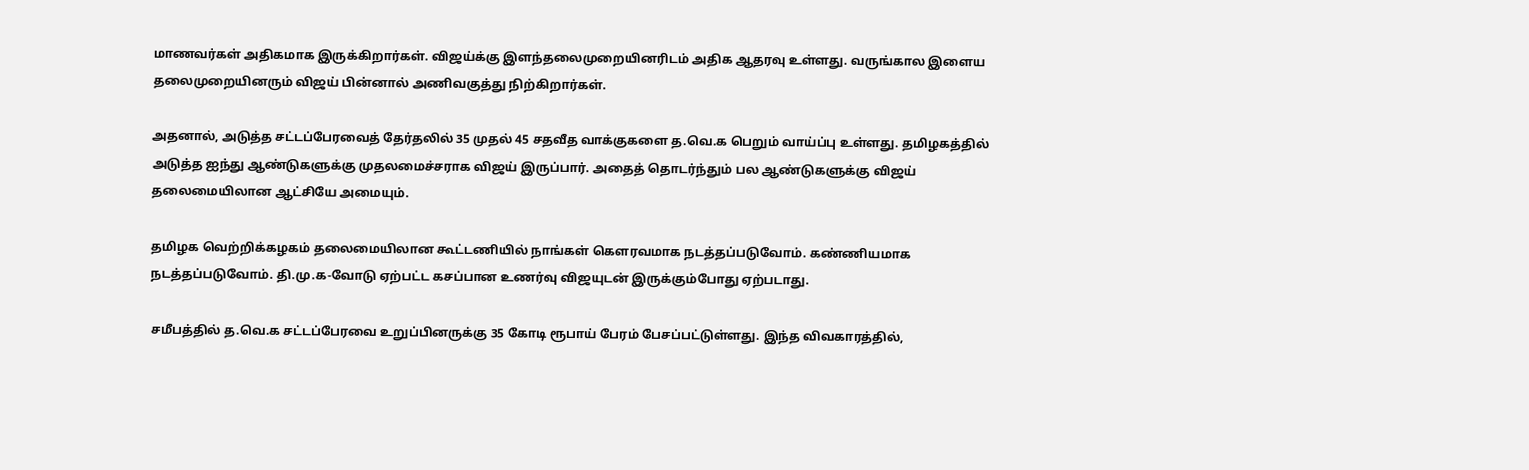மாணவர்கள் அதிகமாக இருக்கிறார்கள். விஜய்க்கு இளந்தலைமுறையினரிடம் அதிக ஆதரவு உள்ளது. வருங்கால இளைய தலைமுறையினரும் விஜய் பின்னால் அணிவகுத்து நிற்கிறார்கள்.

அதனால், அடுத்த சட்டப்பேரவைத் தேர்தலில் 35 முதல் 45 சதவீத வாக்குகளை த.வெ.க பெறும் வாய்ப்பு உள்ளது. தமிழகத்தில் அடுத்த ஐந்து ஆண்டுகளுக்கு முதலமைச்சராக விஜய் இருப்பார். அதைத் தொடர்ந்தும் பல ஆண்டுகளுக்கு விஜய் தலைமையிலான ஆட்சியே அமையும்.

தமிழக வெற்றிக்கழகம் தலைமையிலான கூட்டணியில் நாங்கள் கௌரவமாக நடத்தப்படுவோம். கண்ணியமாக நடத்தப்படுவோம். தி.மு.க-வோடு ஏற்பட்ட கசப்பான உணர்வு விஜயுடன் இருக்கும்போது ஏற்படாது.

சமீபத்தில் த.வெ.க சட்டப்பேரவை உறுப்பினருக்கு 35 கோடி ரூபாய் பேரம் பேசப்பட்டுள்ளது. இந்த விவகாரத்தில்,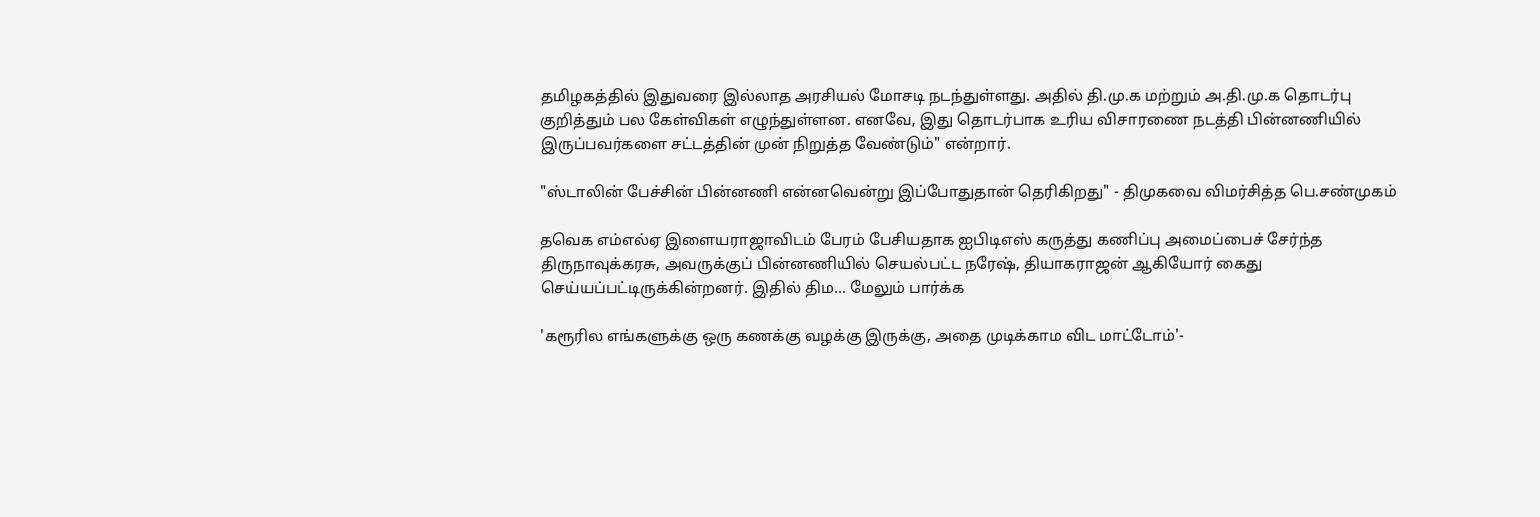தமிழகத்தில் இதுவரை இல்லாத அரசியல் மோசடி நடந்துள்ளது. அதில் தி.மு.க மற்றும் அ.தி.மு.க தொடர்பு குறித்தும் பல கேள்விகள் எழுந்துள்ளன. எனவே, இது தொடர்பாக உரிய விசாரணை நடத்தி பின்னணியில் இருப்பவர்களை சட்டத்தின் முன் நிறுத்த வேண்டும்" என்றார்.

"ஸ்டாலின் பேச்சின் பின்னணி என்னவென்று இப்போதுதான் தெரிகிறது" - திமுகவை விமர்சித்த பெ.சண்முகம்

தவெக எம்எல்ஏ இளையராஜாவிடம் பேரம் பேசியதாக ஐபிடிஎஸ் கருத்து கணிப்பு அமைப்பைச் சேர்ந்த திருநாவுக்கரசு, அவருக்குப் பின்னணியில் செயல்பட்ட நரேஷ், தியாகராஜன் ஆகியோர் கைது செய்யப்பட்டிருக்கின்றனர். இதில் திம... மேலும் பார்க்க

'கரூரில எங்களுக்கு ஒரு கணக்கு வழக்கு இருக்கு, அதை முடிக்காம விட மாட்டோம்'-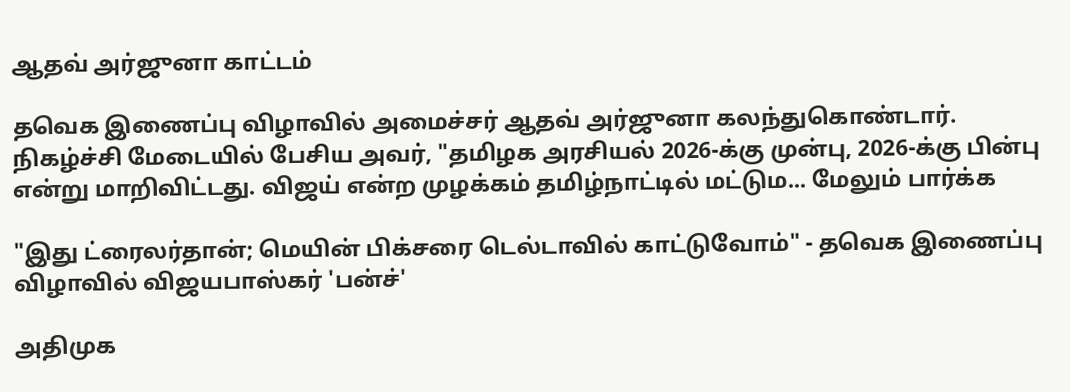ஆதவ் அர்ஜுனா காட்டம்

தவெக இணைப்பு விழாவில் அமைச்சர் ஆதவ் அர்ஜுனா கலந்துகொண்டார். நிகழ்ச்சி மேடையில் பேசிய அவர், "தமிழக அரசியல் 2026-க்கு முன்பு, 2026-க்கு பின்பு என்று மாறிவிட்டது. விஜய் என்ற முழக்கம் தமிழ்நாட்டில் மட்டும... மேலும் பார்க்க

"இது ட்ரைலர்தான்; மெயின் பிக்சரை டெல்டாவில் காட்டுவோம்" - தவெக இணைப்பு விழாவில் விஜயபாஸ்கர் 'பன்ச்'

அதிமுக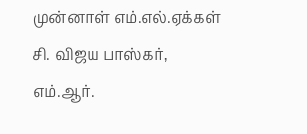முன்னாள் எம்.எல்.ஏக்கள் சி. விஜய பாஸ்கர், எம்.ஆர்.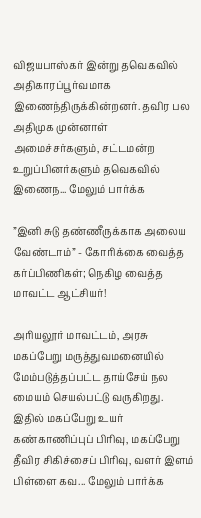விஜயபாஸ்கர் இன்று தவெகவில் அதிகாரப்பூர்வமாக இணைந்திருக்கின்றனர். தவிர பல அதிமுக முன்னாள் அமைச்சர்களும், சட்டமன்ற உறுப்பினர்களும் தவெகவில் இணைந... மேலும் பார்க்க

”இனி சுடு தண்ணீருக்காக அலைய வேண்டாம்” - கோரிக்கை வைத்த கர்ப்பிணிகள்; நெகிழ வைத்த மாவட்ட ஆட்சியர்!

அரியலூர் மாவட்டம், அரசு மகப்பேறு மருத்துவமனையில் மேம்படுத்தப்பட்ட தாய்சேய் நல மையம் செயல்பட்டு வருகிறது. இதில் மகப்பேறு உயர் கண்காணிப்புப் பிரிவு, மகப்பேறு தீவிர சிகிச்சைப் பிரிவு, வளர் இளம் பிள்ளை கவ... மேலும் பார்க்க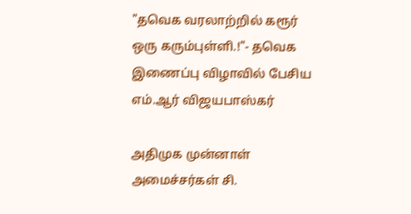"தவெக வரலாற்றில் கரூர் ஒரு கரும்புள்ளி.!"- தவெக இணைப்பு விழாவில் பேசிய எம்.ஆர் விஜயபாஸ்கர்

அதிமுக முன்னாள் அமைச்சர்கள் சி.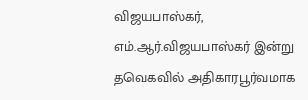விஜயபாஸ்கர், எம்.ஆர்.விஜயபாஸ்கர் இன்று தவெகவில் அதிகாரபூர்வமாக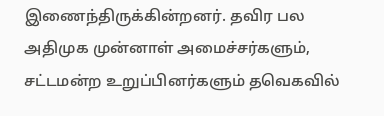இணைந்திருக்கின்றனர். தவிர பல அதிமுக முன்னாள் அமைச்சர்களும், சட்டமன்ற உறுப்பினர்களும் தவெகவில்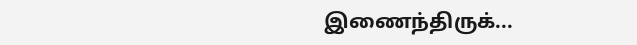இணைந்திருக்...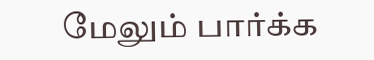மேலும் பார்க்க